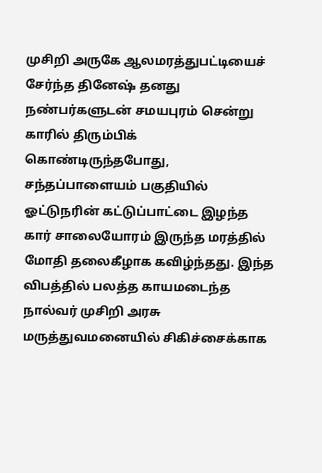முசிறி அருகே ஆலமரத்துபட்டியைச் சேர்ந்த தினேஷ் தனது நண்பர்களுடன் சமயபுரம் சென்று காரில் திரும்பிக் கொண்டிருந்தபோது, சந்தப்பாளையம் பகுதியில் ஓட்டுநரின் கட்டுப்பாட்டை இழந்த கார் சாலையோரம் இருந்த மரத்தில் மோதி தலைகீழாக கவிழ்ந்தது. இந்த விபத்தில் பலத்த காயமடைந்த நால்வர் முசிறி அரசு மருத்துவமனையில் சிகிச்சைக்காக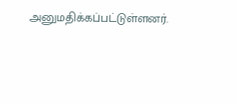அனுமதிக்கப்பட்டுள்ளனர்.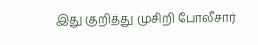இது குறித்து முசிறி போலீசார்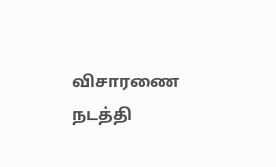விசாரணை நடத்தி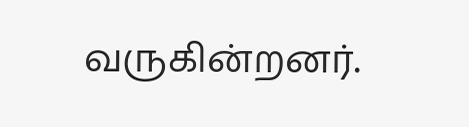வருகின்றனர்.